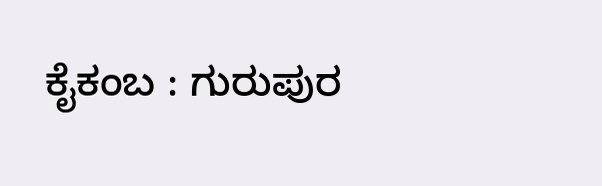ಕೈಕಂಬ : ಗುರುಪುರ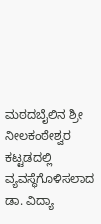ಮಠದಬೈಲಿನ ಶ್ರೀ ನೀಲಕಂಠೇಶ್ವರ ಕಟ್ಟಡದಲ್ಲಿ ವ್ಯವಸ್ಥೆಗೊಳಿಸಲಾದ ಡಾ. ವಿದ್ಯಾ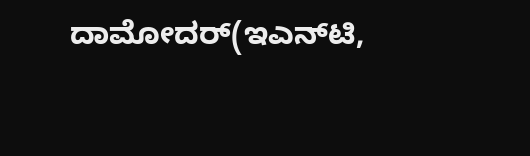ದಾಮೋದರ್(ಇಎನ್‌ಟಿ,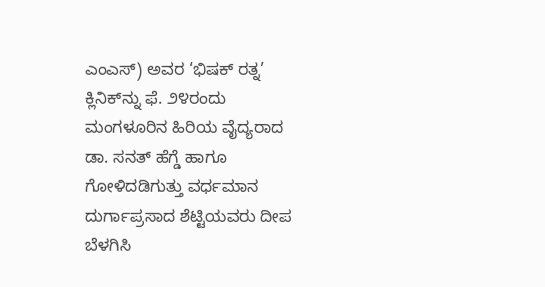ಎಂಎಸ್) ಅವರ ‘ಭಿಷಕ್ ರತ್ನ’ ಕ್ಲಿನಿಕ್‌ನ್ನು ಫೆ. ೨೪ರಂದು ಮಂಗಳೂರಿನ ಹಿರಿಯ ವೈದ್ಯರಾದ ಡಾ. ಸನತ್ ಹೆಗ್ಡೆ ಹಾಗೂ ಗೋಳಿದಡಿಗುತ್ತು ವರ್ಧಮಾನ ದುರ್ಗಾಪ್ರಸಾದ ಶೆಟ್ಟಿಯವರು ದೀಪ ಬೆಳಗಿಸಿ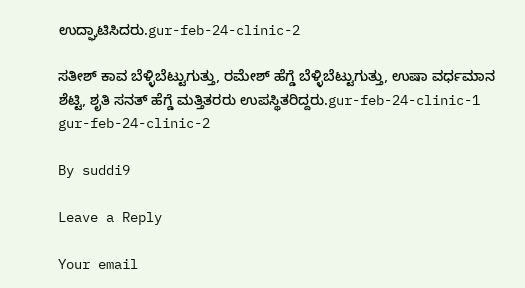ಉದ್ಘಾಟಿಸಿದರು.gur-feb-24-clinic-2

ಸತೀಶ್ ಕಾವ ಬೆಳ್ಳಿಬೆಟ್ಟುಗುತ್ತು, ರಮೇಶ್ ಹೆಗ್ಡೆ ಬೆಳ್ಳಿಬೆಟ್ಟುಗುತ್ತು, ಉಷಾ ವರ್ಧಮಾನ ಶೆಟ್ಟಿ, ಶೃತಿ ಸನತ್ ಹೆಗ್ಡೆ ಮತ್ತಿತರರು ಉಪಸ್ಥಿತರಿದ್ದರು.gur-feb-24-clinic-1  gur-feb-24-clinic-2

By suddi9

Leave a Reply

Your email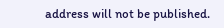address will not be published.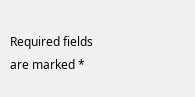Required fields are marked *